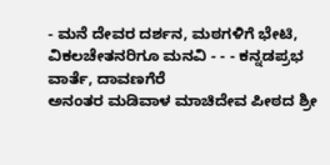- ಮನೆ ದೇವರ ದರ್ಶನ, ಮಠಗಳಿಗೆ ಭೇಟಿ, ವಿಕಲಚೇತನರಿಗೂ ಮನವಿ - - - ಕನ್ನಡಪ್ರಭ ವಾರ್ತೆ, ದಾವಣಗೆರೆ
ಅನಂತರ ಮಡಿವಾಳ ಮಾಚಿದೇವ ಪೀಠದ ಶ್ರೀ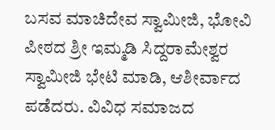ಬಸವ ಮಾಚಿದೇವ ಸ್ವಾಮೀಜಿ, ಭೋವಿ ಪೀಠದ ಶ್ರೀ ಇಮ್ಮಡಿ ಸಿದ್ದರಾಮೇಶ್ವರ ಸ್ವಾಮೀಜಿ ಭೇಟಿ ಮಾಡಿ, ಆಶೀರ್ವಾದ ಪಡೆದರು. ವಿವಿಧ ಸಮಾಜದ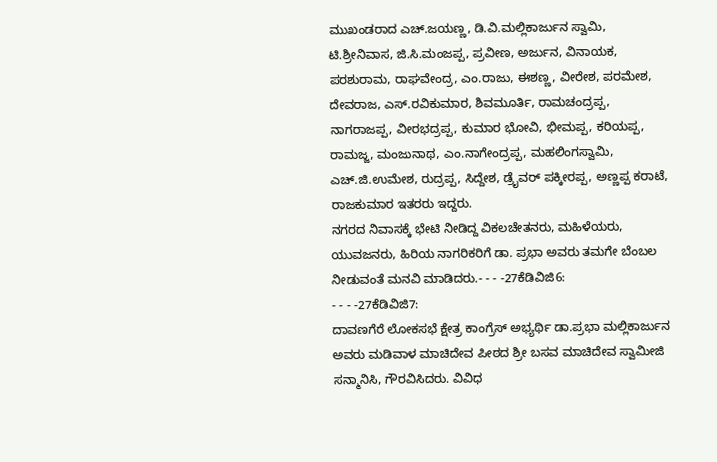ಮುಖಂಡರಾದ ಎಚ್.ಜಯಣ್ಣ, ಡಿ.ವಿ.ಮಲ್ಲಿಕಾರ್ಜುನ ಸ್ವಾಮಿ, ಟಿ.ಶ್ರೀನಿವಾಸ, ಜಿ.ಸಿ.ಮಂಜಪ್ಪ, ಪ್ರವೀಣ, ಅರ್ಜುನ, ವಿನಾಯಕ, ಪರಶುರಾಮ, ರಾಘವೇಂದ್ರ, ಎಂ.ರಾಜು, ಈಶಣ್ಣ, ವೀರೇಶ, ಪರಮೇಶ, ದೇವರಾಜ, ಎಸ್.ರವಿಕುಮಾರ, ಶಿವಮೂರ್ತಿ, ರಾಮಚಂದ್ರಪ್ಪ, ನಾಗರಾಜಪ್ಪ, ವೀರಭದ್ರಪ್ಪ, ಕುಮಾರ ಭೋವಿ, ಭೀಮಪ್ಪ, ಕರಿಯಪ್ಪ, ರಾಮಜ್ಜ, ಮಂಜುನಾಥ, ಎಂ.ನಾಗೇಂದ್ರಪ್ಪ, ಮಹಲಿಂಗಸ್ವಾಮಿ, ಎಚ್.ಜಿ.ಉಮೇಶ, ರುದ್ರಪ್ಪ, ಸಿದ್ದೇಶ, ಡ್ರೈವರ್ ಪಕ್ಕೀರಪ್ಪ, ಅಣ್ಣಪ್ಪ ಕರಾಟೆ, ರಾಜಕುಮಾರ ಇತರರು ಇದ್ದರು.
ನಗರದ ನಿವಾಸಕ್ಕೆ ಭೇಟಿ ನೀಡಿದ್ದ ವಿಕಲಚೇತನರು, ಮಹಿಳೆಯರು, ಯುವಜನರು, ಹಿರಿಯ ನಾಗರಿಕರಿಗೆ ಡಾ. ಪ್ರಭಾ ಅವರು ತಮಗೇ ಬೆಂಬಲ ನೀಡುವಂತೆ ಮನವಿ ಮಾಡಿದರು.- - - -27ಕೆಡಿವಿಜಿ6:
- - - -27ಕೆಡಿವಿಜಿ7:
ದಾವಣಗೆರೆ ಲೋಕಸಭೆ ಕ್ಷೇತ್ರ ಕಾಂಗ್ರೆಸ್ ಅಭ್ಯರ್ಥಿ ಡಾ.ಪ್ರಭಾ ಮಲ್ಲಿಕಾರ್ಜುನ ಅವರು ಮಡಿವಾಳ ಮಾಚಿದೇವ ಪೀಠದ ಶ್ರೀ ಬಸವ ಮಾಚಿದೇವ ಸ್ವಾಮೀಜಿ ಸನ್ಮಾನಿಸಿ, ಗೌರವಿಸಿದರು. ವಿವಿಧ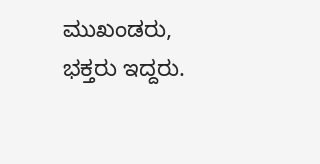ಮುಖಂಡರು, ಭಕ್ತರು ಇದ್ದರು.